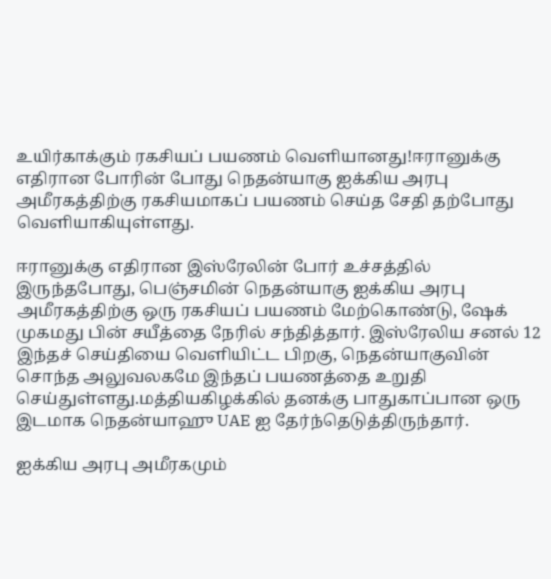உயிர்காக்கும் ரகசியப் பயணம் வெளியானது!ஈரானுக்கு எதிரான போரின் போது நெதன்யாகு ஐக்கிய அரபு அமீரகத்திற்கு ரகசியமாகப் பயணம் செய்த சேதி தற்போது வெளியாகியுள்ளது.

ஈரானுக்கு எதிரான இஸ்ரேலின் போர் உச்சத்தில் இருந்தபோது, பெஞ்சமின் நெதன்யாகு ஐக்கிய அரபு அமீரகத்திற்கு ஒரு ரகசியப் பயணம் மேற்கொண்டு, ஷேக் முகமது பின் சயீத்தை நேரில் சந்தித்தார். இஸ்ரேலிய சனல் 12 இந்தச் செய்தியை வெளியிட்ட பிறகு, நெதன்யாகுவின் சொந்த அலுவலகமே இந்தப் பயணத்தை உறுதி செய்துள்ளது.மத்தியகிழக்கில் தனக்கு பாதுகாப்பான ஒரு இடமாக நெதன்யாஹு UAE ஐ தேர்ந்தெடுத்திருந்தார்.

ஐக்கிய அரபு அமீரகமும்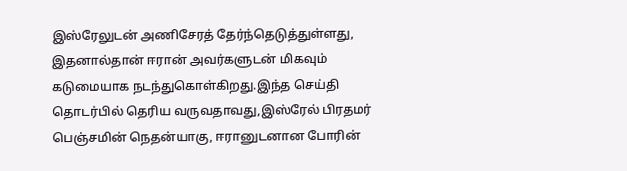இஸ்ரேலுடன் அணிசேரத் தேர்ந்தெடுத்துள்ளது, இதனால்தான் ஈரான் அவர்களுடன் மிகவும் கடுமையாக நடந்துகொள்கிறது.இந்த செய்தி தொடர்பில் தெரிய வருவதாவது,இஸ்ரேல் பிரதமர் பெஞ்சமின் நெதன்யாகு, ஈரானுடனான போரின்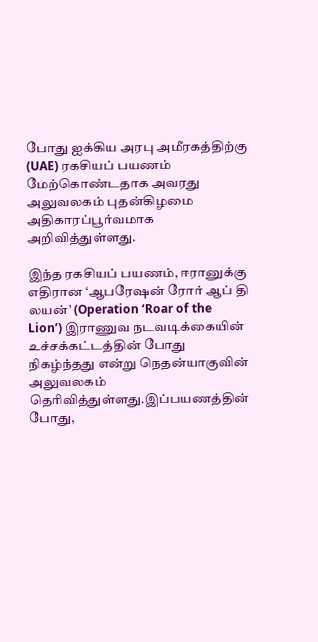போது ஐக்கிய அரபு அமீரகத்திற்கு (UAE) ரகசியப் பயணம் மேற்கொண்டதாக அவரது அலுவலகம் புதன்கிழமை அதிகாரப்பூர்வமாக அறிவித்துள்ளது.

இந்த ரகசியப் பயணம், ஈரானுக்கு எதிரான ‘ஆபரேஷன் ரோர் ஆப் தி லயன்’ (Operation ‘Roar of the Lion’) இராணுவ நடவடிக்கையின் உச்சக்கட்டத்தின் போது நிகழ்ந்தது என்று நெதன்யாகுவின் அலுவலகம் தெரிவித்துள்ளது.இப்பயணத்தின் போது,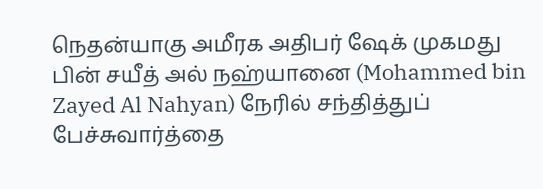நெதன்யாகு அமீரக அதிபர் ஷேக் முகமது பின் சயீத் அல் நஹ்யானை (Mohammed bin Zayed Al Nahyan) நேரில் சந்தித்துப் பேச்சுவார்த்தை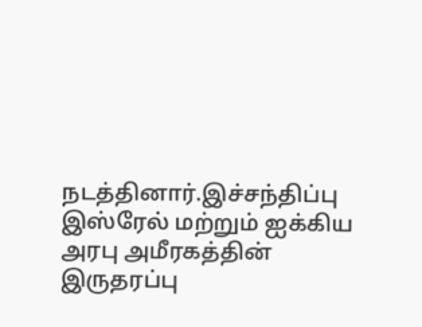நடத்தினார்.இச்சந்திப்பு இஸ்ரேல் மற்றும் ஐக்கிய அரபு அமீரகத்தின் இருதரப்பு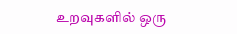உறவுகளில் ஒரு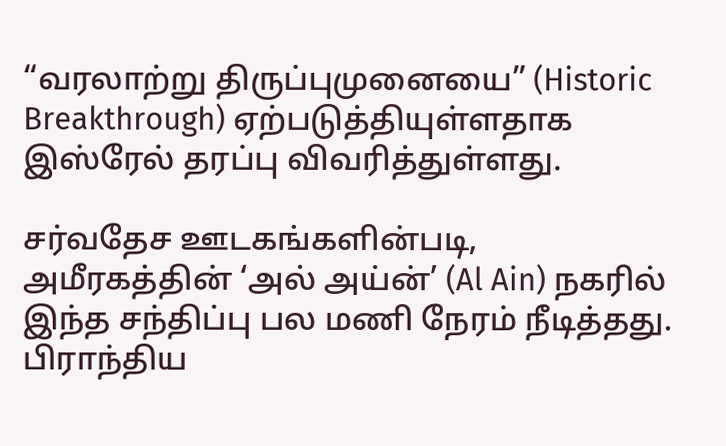“வரலாற்று திருப்புமுனையை” (Historic Breakthrough) ஏற்படுத்தியுள்ளதாக இஸ்ரேல் தரப்பு விவரித்துள்ளது.

சர்வதேச ஊடகங்களின்படி, அமீரகத்தின் ‘அல் அய்ன்’ (Al Ain) நகரில் இந்த சந்திப்பு பல மணி நேரம் நீடித்தது. பிராந்திய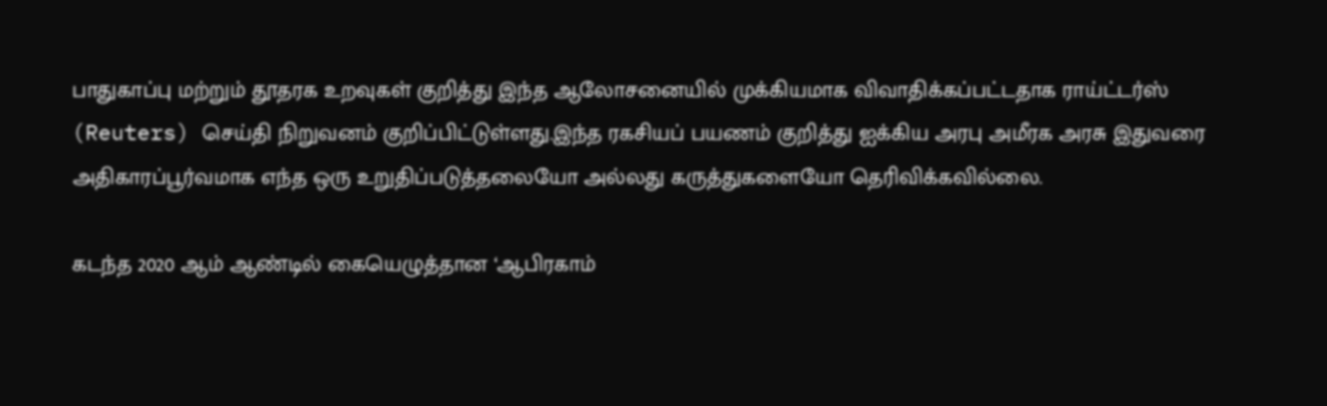பாதுகாப்பு மற்றும் தூதரக உறவுகள் குறித்து இந்த ஆலோசனையில் முக்கியமாக விவாதிக்கப்பட்டதாக ராய்ட்டர்ஸ் (Reuters) செய்தி நிறுவனம் குறிப்பிட்டுள்ளது.இந்த ரகசியப் பயணம் குறித்து ஐக்கிய அரபு அமீரக அரசு இதுவரை அதிகாரப்பூர்வமாக எந்த ஒரு உறுதிப்படுத்தலையோ அல்லது கருத்துகளையோ தெரிவிக்கவில்லை.

கடந்த 2020 ஆம் ஆண்டில் கையெழுத்தான ‘ஆபிரகாம்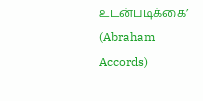உடன்படிக்கை’ (Abraham Accords)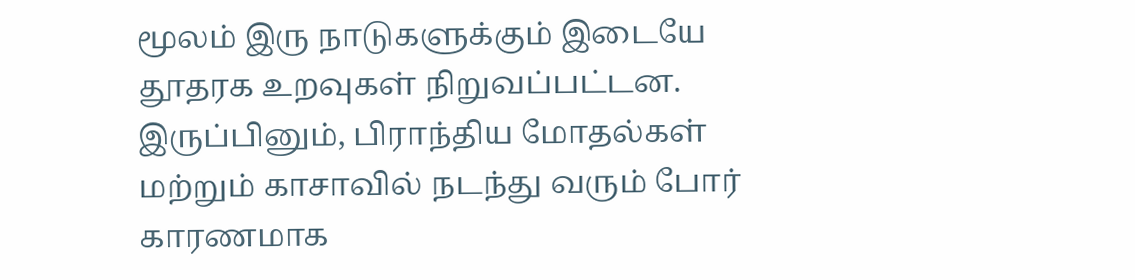மூலம் இரு நாடுகளுக்கும் இடையே தூதரக உறவுகள் நிறுவப்பட்டன. இருப்பினும், பிராந்திய மோதல்கள் மற்றும் காசாவில் நடந்து வரும் போர் காரணமாக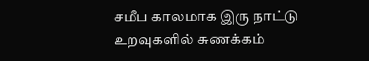சமீப காலமாக இரு நாட்டு உறவுகளில் சுணக்கம்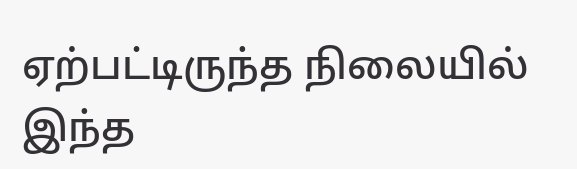ஏற்பட்டிருந்த நிலையில் இந்த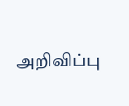அறிவிப்பு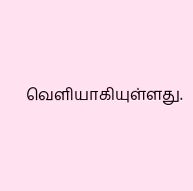வெளியாகியுள்ளது.